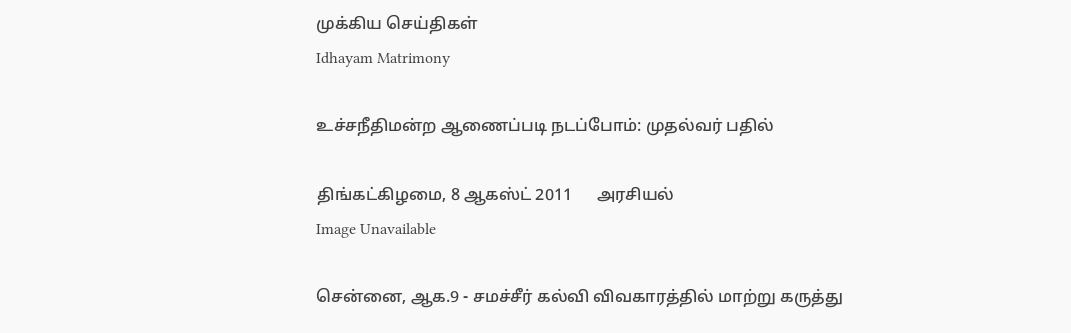முக்கிய செய்திகள்
Idhayam Matrimony

உச்சநீதிமன்ற ஆணைப்படி நடப்போம்: முதல்வர் பதில்

திங்கட்கிழமை, 8 ஆகஸ்ட் 2011      அரசியல்
Image Unavailable

சென்னை, ஆக.9 - சமச்சீர் கல்வி விவகாரத்தில் மாற்று கருத்து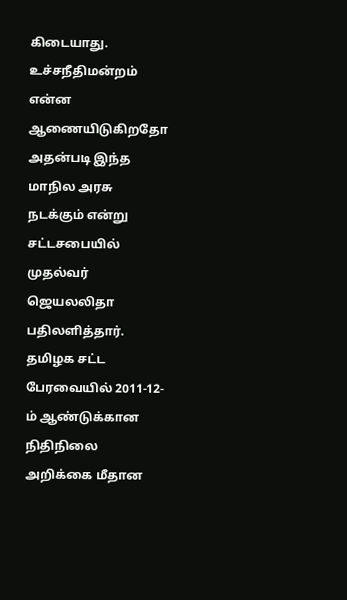கிடையாது. உச்சநீதிமன்றம் என்ன ஆணையிடுகிறதோ அதன்படி இந்த மாநில அரசு நடக்கும் என்று சட்டசபையில் முதல்வர் ஜெயலலிதா பதிலளித்தார். தமிழக சட்ட பேரவையில் 2011-12-ம் ஆண்டுக்கான நிதிநிலை அறிக்கை மீதான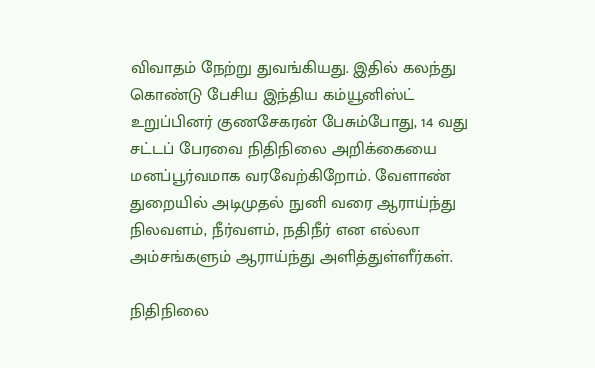விவாதம் நேற்று துவங்கியது. இதில் கலந்து கொண்டு பேசிய இந்திய கம்யூனிஸ்ட் உறுப்பினர் குணசேகரன் பேசும்போது, 14 வது சட்டப் பேரவை நிதிநிலை அறிக்கையை மனப்பூர்வமாக வரவேற்கிறோம். வேளாண் துறையில் அடிமுதல் நுனி வரை ஆராய்ந்து நிலவளம், நீர்வளம், நதிநீர் என எல்லா அம்சங்களும் ஆராய்ந்து அளித்துள்ளீர்கள்.

நிதிநிலை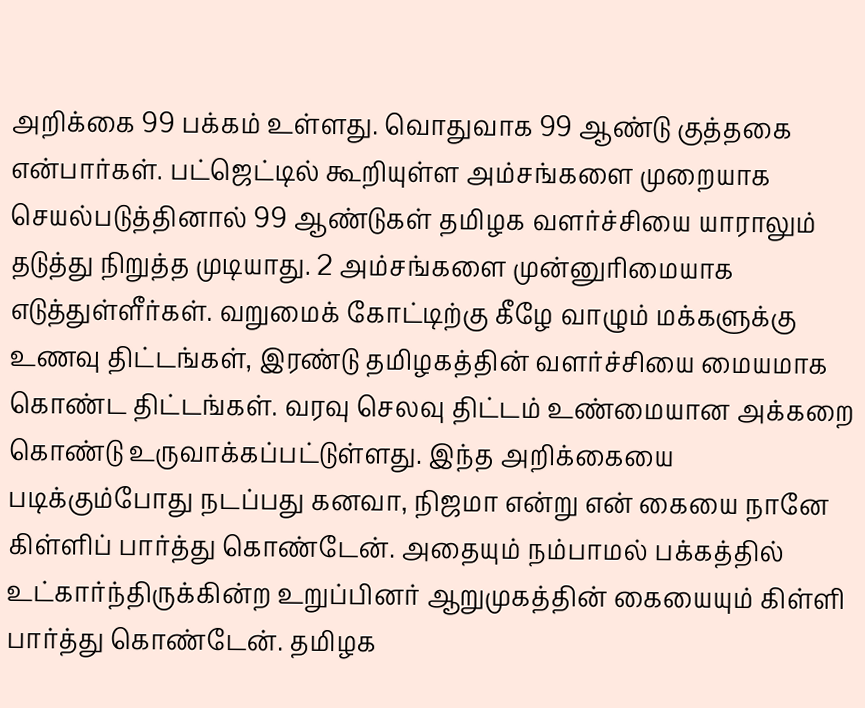அறிக்கை 99 பக்கம் உள்ளது. வொதுவாக 99 ஆண்டு குத்தகை என்பார்கள். பட்ஜெட்டில் கூறியுள்ள அம்சங்களை முறையாக செயல்படுத்தினால் 99 ஆண்டுகள் தமிழக வளர்ச்சியை யாராலும் தடுத்து நிறுத்த முடியாது. 2 அம்சங்களை முன்னுரிமையாக எடுத்துள்ளீர்கள். வறுமைக் கோட்டிற்கு கீழே வாழும் மக்களுக்கு உணவு திட்டங்கள், இரண்டு தமிழகத்தின் வளர்ச்சியை மையமாக கொண்ட திட்டங்கள். வரவு செலவு திட்டம் உண்மையான அக்கறை கொண்டு உருவாக்கப்பட்டுள்ளது. இந்த அறிக்கையை படிக்கும்போது நடப்பது கனவா, நிஜமா என்று என் கையை நானே கிள்ளிப் பார்த்து கொண்டேன். அதையும் நம்பாமல் பக்கத்தில் உட்கார்ந்திருக்கின்ற உறுப்பினர் ஆறுமுகத்தின் கையையும் கிள்ளி பார்த்து கொண்டேன். தமிழக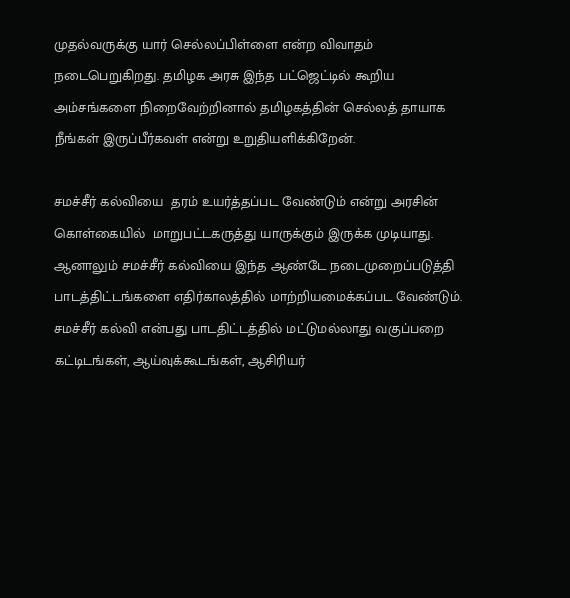முதல்வருக்கு யார் செல்லப்பிள்ளை என்ற விவாதம் நடைபெறுகிறது. தமிழக அரசு இந்த பட்ஜெட்டில் கூறிய அம்சங்களை நிறைவேற்றினால் தமிழகத்தின் செல்லத் தாயாக நீங்கள் இருப்பீர்கவள் என்று உறுதியளிக்கிறேன்.

சமச்சீர் கல்வியை  தரம் உயர்த்தப்பட வேண்டும் என்று அரசின் கொள்கையில்  மாறுபட்டகருத்து யாருக்கும் இருக்க முடியாது. ஆனாலும் சமச்சீர் கல்வியை இந்த ஆண்டே நடைமுறைப்படுத்தி பாடத்திட்டங்களை எதிர்காலத்தில் மாற்றியமைக்கப்பட வேண்டும். சமச்சீர் கல்வி என்பது பாடதிட்டத்தில் மட்டுமல்லாது வகுப்பறை கட்டிடங்கள், ஆய்வுக்கூடங்கள், ஆசிரியர்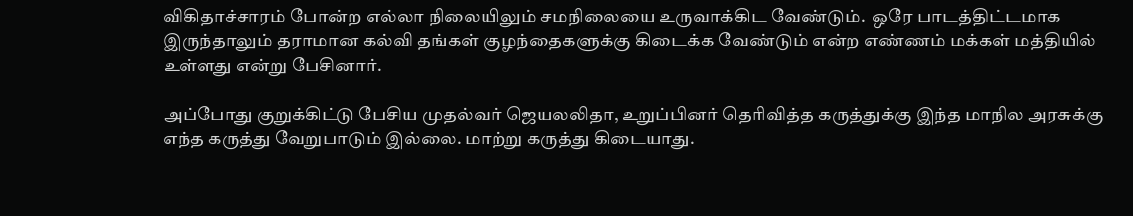விகிதாச்சாரம் போன்ற எல்லா நிலையிலும் சமநிலையை உருவாக்கிட வேண்டும்.  ஒரே பாடத்திட்டமாக இருந்தாலும் தராமான கல்வி தங்கள் குழந்தைகளுக்கு கிடைக்க வேண்டும் என்ற எண்ணம் மக்கள் மத்தியில் உள்ளது என்று பேசினார்.

அப்போது குறுக்கிட்டு பேசிய முதல்வர் ஜெயலலிதா, உறுப்பினர் தெரிவித்த கருத்துக்கு இந்த மாநில அரசுக்கு எந்த கருத்து வேறுபாடும் இல்லை. மாற்று கருத்து கிடையாது.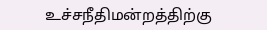உச்சநீதிமன்றத்திற்கு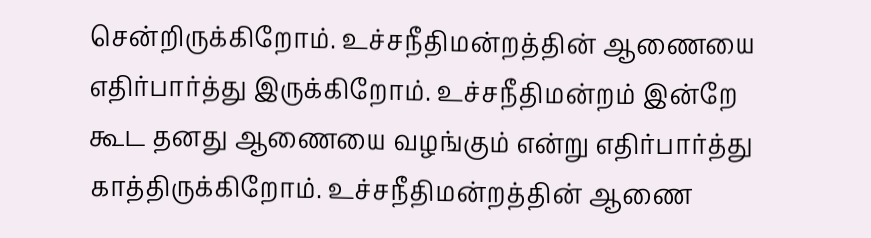சென்றிருக்கிறோம். உச்சநீதிமன்றத்தின் ஆணையை எதிர்பார்த்து இருக்கிறோம். உச்சநீதிமன்றம் இன்றே கூட தனது ஆணையை வழங்கும் என்று எதிர்பார்த்து காத்திருக்கிறோம். உச்சநீதிமன்றத்தின் ஆணை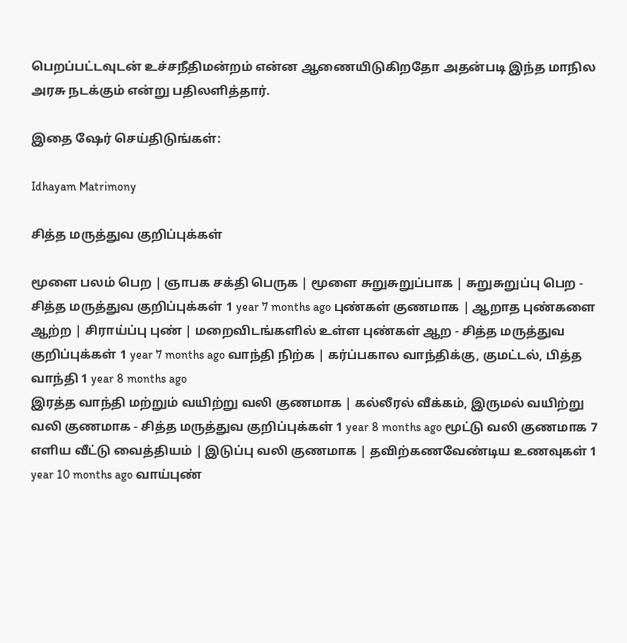பெறப்பட்டவுடன் உச்சநீதிமன்றம் என்ன ஆணையிடுகிறதோ அதன்படி இந்த மாநில அரசு நடக்கும் என்று பதிலளித்தார்.

இதை ஷேர் செய்திடுங்கள்:

Idhayam Matrimony

சித்த மருத்துவ குறிப்புக்கள்

மூளை பலம் பெற | ஞாபக சக்தி பெருக | மூளை சுறுசுறுப்பாக | சுறுசுறுப்பு பெற - சித்த மருத்துவ குறிப்புக்கள் 1 year 7 months ago புண்கள் குணமாக | ஆறாத புண்களை ஆற்ற | சிராய்ப்பு புண் | மறைவிடங்களில் உள்ள புண்கள் ஆற - சித்த மருத்துவ குறிப்புக்கள் 1 year 7 months ago வாந்தி நிற்க | கர்ப்பகால வாந்திக்கு, குமட்டல், பித்த வாந்தி 1 year 8 months ago
இரத்த வாந்தி மற்றும் வயிற்று வலி குணமாக | கல்லீரல் வீக்கம், இருமல் வயிற்று வலி குணமாக - சித்த மருத்துவ குறிப்புக்கள் 1 year 8 months ago மூட்டு வலி குணமாக 7 எளிய வீட்டு வைத்தியம் | இடுப்பு வலி குணமாக | தவிற்கணவேண்டிய உணவுகள் 1 year 10 months ago வாய்புண்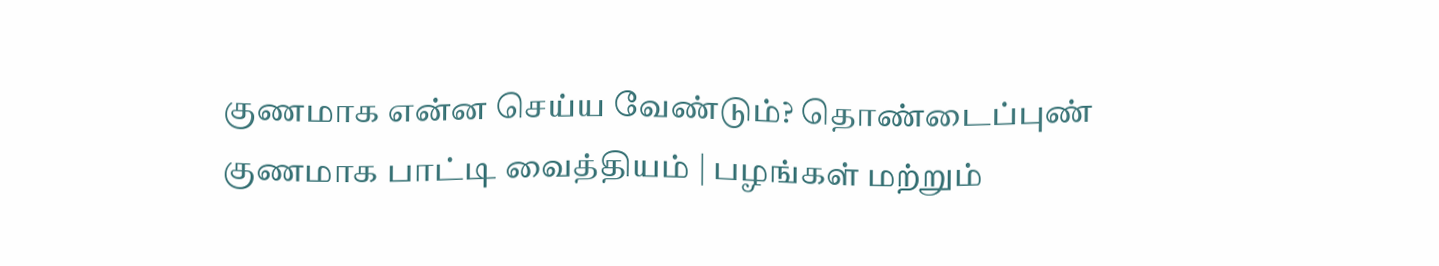குணமாக என்ன செய்ய வேண்டும்? தொண்டைப்புண் குணமாக பாட்டி வைத்தியம் | பழங்கள் மற்றும்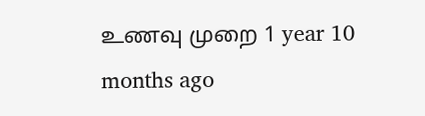உணவு முறை 1 year 10 months ago